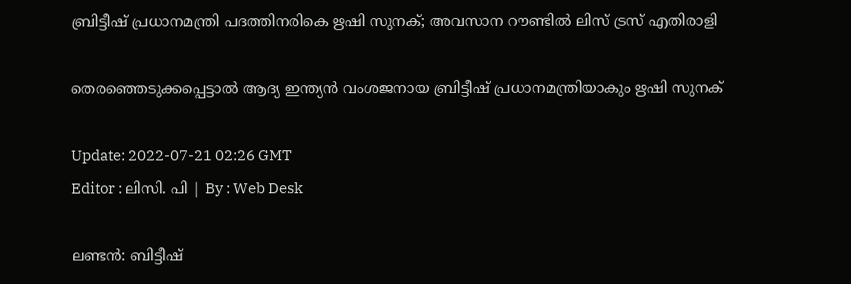ബ്രിട്ടീഷ് പ്രധാനമന്ത്രി പദത്തിനരികെ ഋഷി സുനക്; അവസാന റൗണ്ടിൽ ലിസ് ട്രസ് എതിരാളി

തെരഞ്ഞെടുക്കപ്പെട്ടാൽ ആദ്യ ഇന്ത്യൻ വംശജനായ ബ്രിട്ടീഷ് പ്രധാനമന്ത്രിയാകും ഋഷി സുനക്

Update: 2022-07-21 02:26 GMT
Editor : ലിസി. പി | By : Web Desk

ലണ്ടൻ: ബിട്ടീഷ്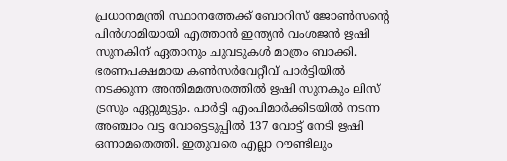പ്രധാനമന്ത്രി സ്ഥാനത്തേക്ക് ബോറിസ് ജോൺസന്റെ പിൻഗാമിയായി എത്താൻ ഇന്ത്യൻ വംശജൻ ഋഷി സുനകിന് ഏതാനും ചുവടുകൾ മാത്രം ബാക്കി. ഭരണപക്ഷമായ കൺസർവേറ്റീവ് പാർട്ടിയിൽ നടക്കുന്ന അന്തിമമത്സരത്തിൽ ഋഷി സുനകും ലിസ് ട്രസും ഏറ്റുമുട്ടും. പാർട്ടി എംപിമാർക്കിടയിൽ നടന്ന അഞ്ചാം വട്ട വോട്ടെടുപ്പിൽ 137 വോട്ട് നേടി ഋഷി ഒന്നാമതെത്തി. ഇതുവരെ എല്ലാ റൗണ്ടിലും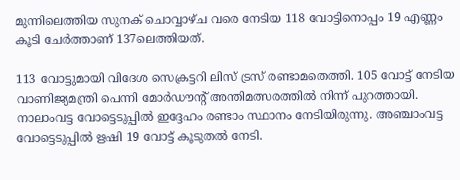മുന്നിലെത്തിയ സുനക് ചൊവ്വാഴ്ച വരെ നേടിയ 118 വോട്ടിനൊപ്പം 19 എണ്ണം കൂടി ചേർത്താണ് 137ലെത്തിയത്.

113 വോട്ടുമായി വിദേശ സെക്രട്ടറി ലിസ് ട്രസ് രണ്ടാമതെത്തി. 105 വോട്ട് നേടിയ വാണിജ്യമന്ത്രി പെന്നി മോർഡൗന്റ് അന്തിമത്സരത്തിൽ നിന്ന് പുറത്തായി. നാലാംവട്ട വോട്ടെടുപ്പിൽ ഇദ്ദേഹം രണ്ടാം സ്ഥാനം നേടിയിരുന്നു. അഞ്ചാംവട്ട വോട്ടെടുപ്പിൽ ഋഷി 19 വോട്ട് കൂടുതൽ നേടി.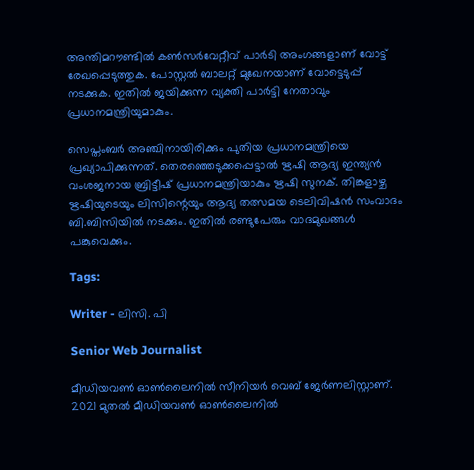അന്തിമറൗണ്ടിൽ കൺസർവേറ്റീവ് പാർടി അംഗങ്ങളാണ് വോട്ട് രേഖപ്പെടുത്തുക. പോസ്റ്റൽ ബാലറ്റ് മുഖേനയാണ് വോട്ടെടുപ്പ് നടക്കുക. ഇതിൽ ജയിക്കുന്ന വ്യക്തി പാർട്ടി നേതാവും പ്രധാനമന്ത്രിയുമാകും.

സെപ്തംബർ അഞ്ചിനായിരിക്കും പുതിയ പ്രധാനമന്ത്രിയെ പ്രഖ്യാപിക്കുന്നത്. തെരഞ്ഞെടുക്കപ്പെട്ടാൽ ഋഷി ആദ്യ ഇന്ത്യൻ വംശജനായ ബ്രിട്ടീഷ് പ്രധാനമന്ത്രിയാകും ഋഷി സുനക്. തിങ്കളാഴ്ച ഋഷിയുടെയും ലിസിന്റെയും ആദ്യ തത്സമയ ടെലിവിഷൻ സംവാദം ബി.ബിസിയിൽ നടക്കും. ഇതിൽ രണ്ടുപേരും വാദമുഖങ്ങൾ പങ്കുവെക്കും.

Tags:

Writer - ലിസി. പി

Senior Web Journalist

മീഡിയവൺ ഓൺലൈനിൽ സീനിയർ വെബ് ജേർണലിസ്റ്റാണ്. 2021 മുതൽ മീഡിയവൺ ഓൺലൈനിൽ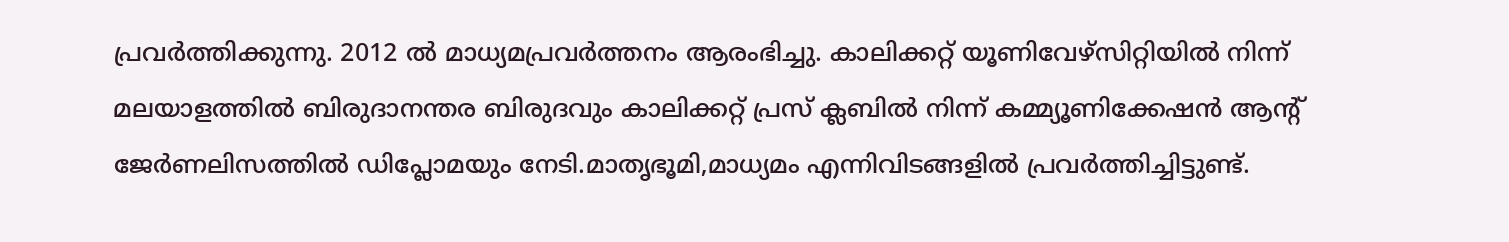പ്രവർത്തിക്കുന്നു. 2012 ല്‍ മാധ്യമപ്രവര്‍ത്തനം ആരംഭിച്ചു. കാലിക്കറ്റ് യൂണിവേഴ്‌സിറ്റിയിൽ നിന്ന് മലയാളത്തിൽ ബിരുദാനന്തര ബിരുദവും കാലിക്കറ്റ് പ്രസ് ക്ലബിൽ നിന്ന് കമ്മ്യൂണിക്കേഷൻ ആന്റ് ജേർണലിസത്തിൽ ഡിപ്ലോമയും നേടി.മാതൃഭൂമി,മാധ്യമം എന്നിവിടങ്ങളിൽ പ്രവർത്തിച്ചിട്ടുണ്ട്.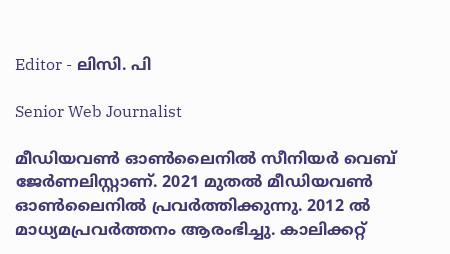Editor - ലിസി. പി

Senior Web Journalist

മീഡിയവൺ ഓൺലൈനിൽ സീനിയർ വെബ് ജേർണലിസ്റ്റാണ്. 2021 മുതൽ മീഡിയവൺ ഓൺലൈനിൽ പ്രവർത്തിക്കുന്നു. 2012 ല്‍ മാധ്യമപ്രവര്‍ത്തനം ആരംഭിച്ചു. കാലിക്കറ്റ്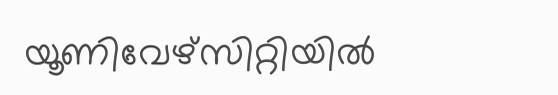യൂണിവേഴ്‌സിറ്റിയിൽ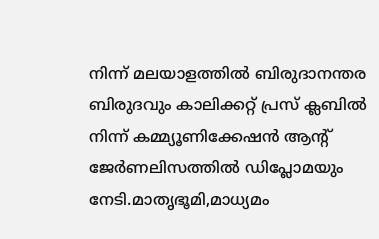നിന്ന് മലയാളത്തിൽ ബിരുദാനന്തര ബിരുദവും കാലിക്കറ്റ് പ്രസ് ക്ലബിൽ നിന്ന് കമ്മ്യൂണിക്കേഷൻ ആന്റ് ജേർണലിസത്തിൽ ഡിപ്ലോമയും നേടി.മാതൃഭൂമി,മാധ്യമം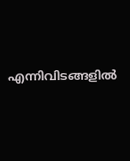എന്നിവിടങ്ങളിൽ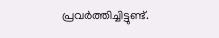പ്രവർത്തിച്ചിട്ടുണ്ട്.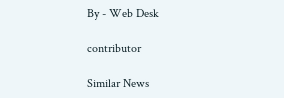By - Web Desk

contributor

Similar News